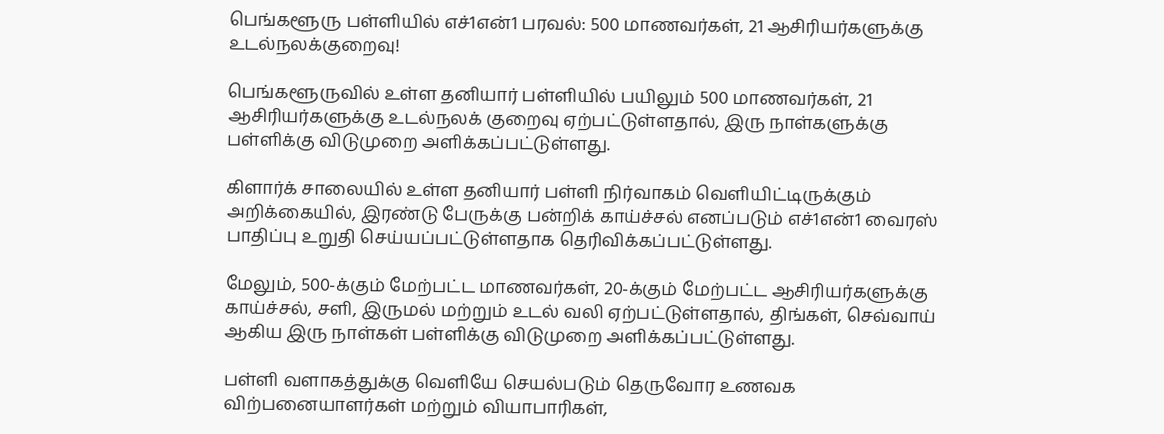பெங்களூரு பள்ளியில் எச்1என்1 பரவல்: 500 மாணவர்கள், 21 ஆசிரியர்களுக்கு உடல்நலக்குறைவு!

பெங்களூருவில் உள்ள தனியார் பள்ளியில் பயிலும் 500 மாணவர்கள், 21 ஆசிரியர்களுக்கு உடல்நலக் குறைவு ஏற்பட்டுள்ளதால், இரு நாள்களுக்கு பள்ளிக்கு விடுமுறை அளிக்கப்பட்டுள்ளது.

கிளார்க் சாலையில் உள்ள தனியார் பள்ளி நிர்வாகம் வெளியிட்டிருக்கும் அறிக்கையில், இரண்டு பேருக்கு பன்றிக் காய்ச்சல் எனப்படும் எச்1என்1 வைரஸ் பாதிப்பு உறுதி செய்யப்பட்டுள்ளதாக தெரிவிக்கப்பட்டுள்ளது.

மேலும், 500-க்கும் மேற்பட்ட மாணவர்கள், 20-க்கும் மேற்பட்ட ஆசிரியர்களுக்கு காய்ச்சல், சளி, இருமல் மற்றும் உடல் வலி ஏற்பட்டுள்ளதால், திங்கள், செவ்வாய் ஆகிய இரு நாள்கள் பள்ளிக்கு விடுமுறை அளிக்கப்பட்டுள்ளது.

பள்ளி வளாகத்துக்கு வெளியே செயல்படும் தெருவோர உணவக விற்பனையாளர்கள் மற்றும் வியாபாரிகள்,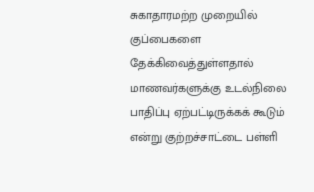சுகாதாரமற்ற முறையில் குப்பைகளை தேக்கிவைத்துள்ளதால் மாணவர்களுக்கு உடல்நிலை பாதிப்பு ஏற்பட்டிருக்கக் கூடும் என்று குற்றச்சாட்டை பள்ளி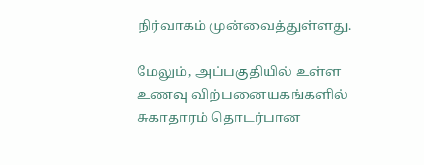நிர்வாகம் முன்வைத்துள்ளது.

மேலும், அப்பகுதியில் உள்ள உணவு விற்பனையகங்களில் சுகாதாரம் தொடர்பான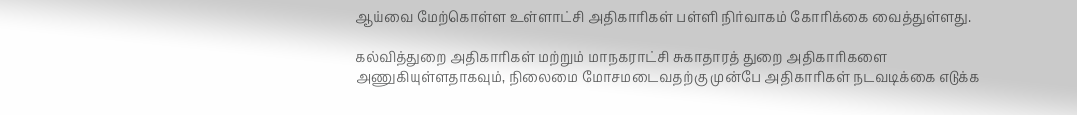ஆய்வை மேற்கொள்ள உள்ளாட்சி அதிகாரிகள் பள்ளி நிர்வாகம் கோரிக்கை வைத்துள்ளது.

கல்வித்துறை அதிகாரிகள் மற்றும் மாநகராட்சி சுகாதாரத் துறை அதிகாரிகளை அணுகியுள்ளதாகவும், நிலைமை மோசமடைவதற்கு முன்பே அதிகாரிகள் நடவடிக்கை எடுக்க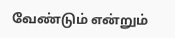வேண்டும் என்றும்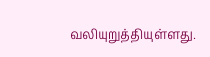வலியுறுத்தியுள்ளது.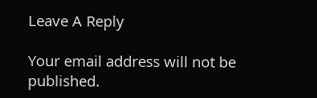Leave A Reply

Your email address will not be published.